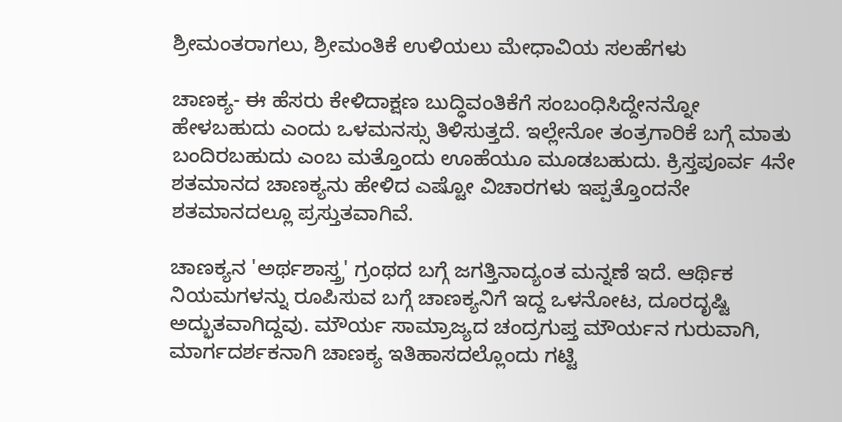ಶ್ರೀಮಂತರಾಗಲು, ಶ್ರೀಮಂತಿಕೆ ಉಳಿಯಲು ಮೇಧಾವಿಯ ಸಲಹೆಗಳು

ಚಾಣಕ್ಯ- ಈ ಹೆಸರು ಕೇಳಿದಾಕ್ಷಣ ಬುದ್ಧಿವಂತಿಕೆಗೆ ಸಂಬಂಧಿಸಿದ್ದೇನನ್ನೋ ಹೇಳಬಹುದು ಎಂದು ಒಳಮನಸ್ಸು ತಿಳಿಸುತ್ತದೆ. ಇಲ್ಲೇನೋ ತಂತ್ರಗಾರಿಕೆ ಬಗ್ಗೆ ಮಾತು ಬಂದಿರಬಹುದು ಎಂಬ ಮತ್ತೊಂದು ಊಹೆಯೂ ಮೂಡಬಹುದು. ಕ್ರಿಸ್ತಪೂರ್ವ 4ನೇ ಶತಮಾನದ ಚಾಣಕ್ಯನು ಹೇಳಿದ ಎಷ್ಟೋ ವಿಚಾರಗಳು ಇಪ್ಪತ್ತೊಂದನೇ ಶತಮಾನದಲ್ಲೂ ಪ್ರಸ್ತುತವಾಗಿವೆ.

ಚಾಣಕ್ಯನ 'ಅರ್ಥಶಾಸ್ತ್ರ' ಗ್ರಂಥದ ಬಗ್ಗೆ ಜಗತ್ತಿನಾದ್ಯಂತ ಮನ್ನಣೆ ಇದೆ. ಆರ್ಥಿಕ ನಿಯಮಗಳನ್ನು ರೂಪಿಸುವ ಬಗ್ಗೆ ಚಾಣಕ್ಯನಿಗೆ ಇದ್ದ ಒಳನೋಟ, ದೂರದೃಷ್ಟಿ ಅದ್ಭುತವಾಗಿದ್ದವು. ಮೌರ್ಯ ಸಾಮ್ರಾಜ್ಯದ ಚಂದ್ರಗುಪ್ತ ಮೌರ್ಯನ ಗುರುವಾಗಿ, ಮಾರ್ಗದರ್ಶಕನಾಗಿ ಚಾಣಕ್ಯ ಇತಿಹಾಸದಲ್ಲೊಂದು ಗಟ್ಟಿ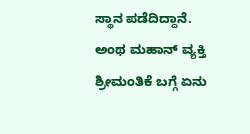ಸ್ಥಾನ ಪಡೆದಿದ್ದಾನೆ. ಅಂಥ ಮಹಾನ್ ವ್ಯಕ್ತಿ ಶ್ರೀಮಂತಿಕೆ ಬಗ್ಗೆ ಏನು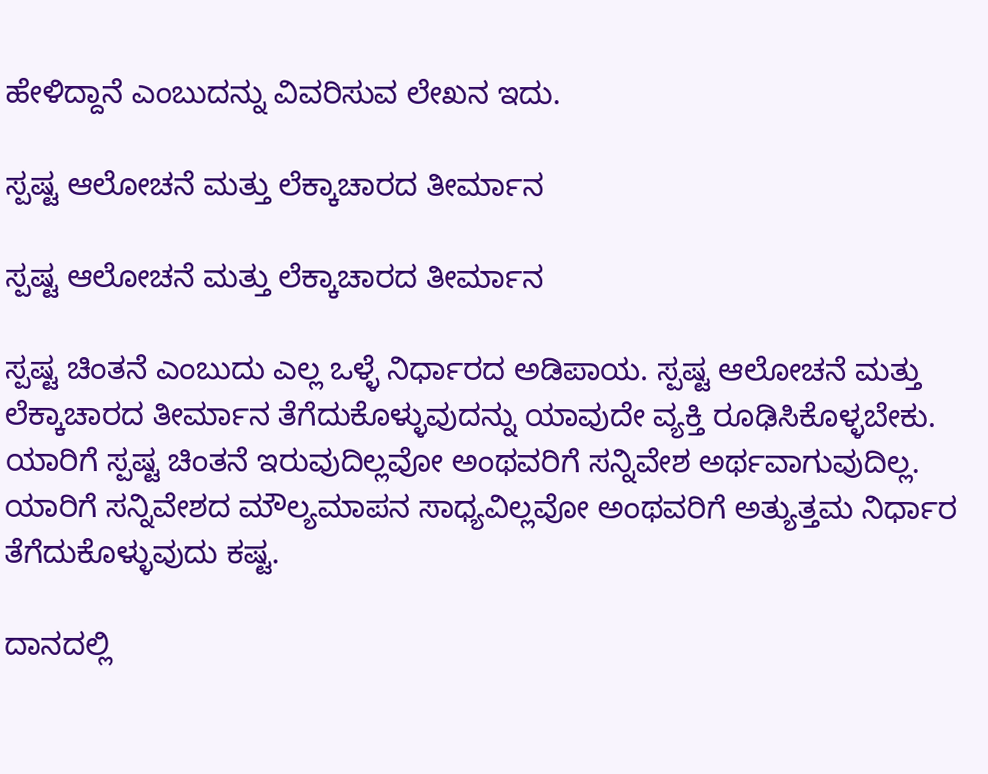ಹೇಳಿದ್ದಾನೆ ಎಂಬುದನ್ನು ವಿವರಿಸುವ ಲೇಖನ ಇದು.

ಸ್ಪಷ್ಟ ಆಲೋಚನೆ ಮತ್ತು ಲೆಕ್ಕಾಚಾರದ ತೀರ್ಮಾನ

ಸ್ಪಷ್ಟ ಆಲೋಚನೆ ಮತ್ತು ಲೆಕ್ಕಾಚಾರದ ತೀರ್ಮಾನ

ಸ್ಪಷ್ಟ ಚಿಂತನೆ ಎಂಬುದು ಎಲ್ಲ ಒಳ್ಳೆ ನಿರ್ಧಾರದ ಅಡಿಪಾಯ. ಸ್ಪಷ್ಟ ಆಲೋಚನೆ ಮತ್ತು ಲೆಕ್ಕಾಚಾರದ ತೀರ್ಮಾನ ತೆಗೆದುಕೊಳ್ಳುವುದನ್ನು ಯಾವುದೇ ವ್ಯಕ್ತಿ ರೂಢಿಸಿಕೊಳ್ಳಬೇಕು. ಯಾರಿಗೆ ಸ್ಪಷ್ಟ ಚಿಂತನೆ ಇರುವುದಿಲ್ಲವೋ ಅಂಥವರಿಗೆ ಸನ್ನಿವೇಶ ಅರ್ಥವಾಗುವುದಿಲ್ಲ. ಯಾರಿಗೆ ಸನ್ನಿವೇಶದ ಮೌಲ್ಯಮಾಪನ ಸಾಧ್ಯವಿಲ್ಲವೋ ಅಂಥವರಿಗೆ ಅತ್ಯುತ್ತಮ ನಿರ್ಧಾರ ತೆಗೆದುಕೊಳ್ಳುವುದು ಕಷ್ಟ.

ದಾನದಲ್ಲಿ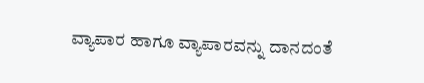ವ್ಯಾಪಾರ ಹಾಗೂ ವ್ಯಾಪಾರವನ್ನು ದಾನದಂತೆ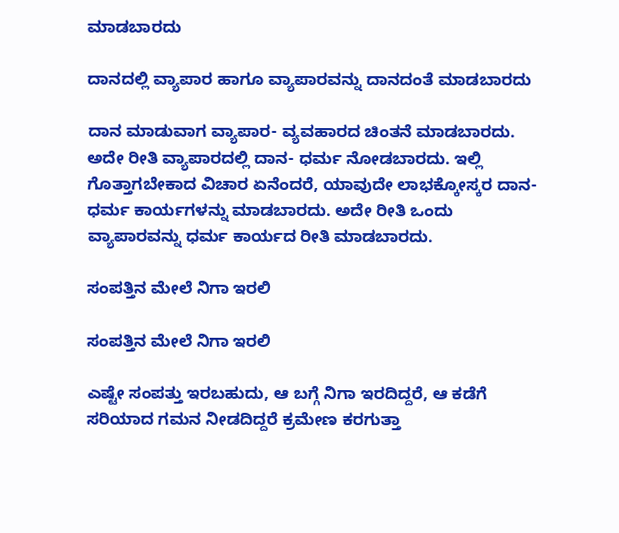ಮಾಡಬಾರದು

ದಾನದಲ್ಲಿ ವ್ಯಾಪಾರ ಹಾಗೂ ವ್ಯಾಪಾರವನ್ನು ದಾನದಂತೆ ಮಾಡಬಾರದು

ದಾನ ಮಾಡುವಾಗ ವ್ಯಾಪಾರ- ವ್ಯವಹಾರದ ಚಿಂತನೆ ಮಾಡಬಾರದು. ಅದೇ ರೀತಿ ವ್ಯಾಪಾರದಲ್ಲಿ ದಾನ- ಧರ್ಮ ನೋಡಬಾರದು. ಇಲ್ಲಿ ಗೊತ್ತಾಗಬೇಕಾದ ವಿಚಾರ ಏನೆಂದರೆ, ಯಾವುದೇ ಲಾಭಕ್ಕೋಸ್ಕರ ದಾನ- ಧರ್ಮ ಕಾರ್ಯಗಳನ್ನು ಮಾಡಬಾರದು. ಅದೇ ರೀತಿ ಒಂದು ವ್ಯಾಪಾರವನ್ನು ಧರ್ಮ ಕಾರ್ಯದ ರೀತಿ ಮಾಡಬಾರದು.

ಸಂಪತ್ತಿನ ಮೇಲೆ ನಿಗಾ ಇರಲಿ

ಸಂಪತ್ತಿನ ಮೇಲೆ ನಿಗಾ ಇರಲಿ

ಎಷ್ಟೇ ಸಂಪತ್ತು ಇರಬಹುದು, ಆ ಬಗ್ಗೆ ನಿಗಾ ಇರದಿದ್ದರೆ, ಆ ಕಡೆಗೆ ಸರಿಯಾದ ಗಮನ ನೀಡದಿದ್ದರೆ ಕ್ರಮೇಣ ಕರಗುತ್ತಾ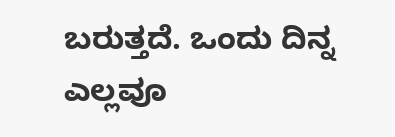ಬರುತ್ತದೆ. ಒಂದು ದಿನ್ನ ಎಲ್ಲವೂ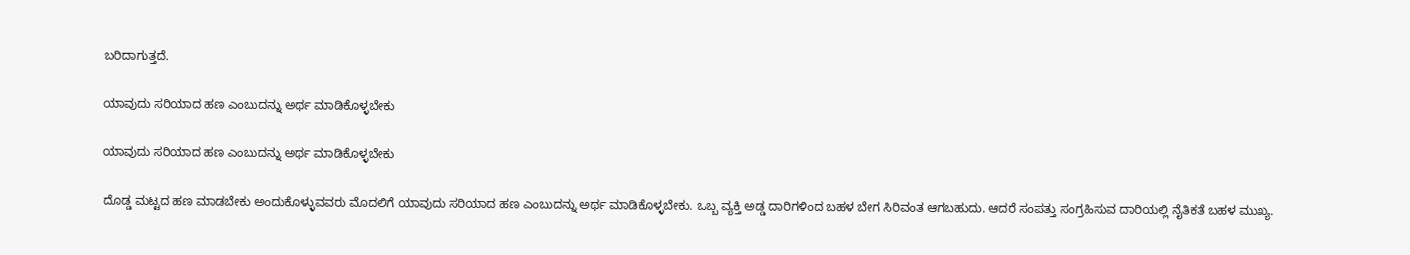ಬರಿದಾಗುತ್ತದೆ.

ಯಾವುದು ಸರಿಯಾದ ಹಣ ಎಂಬುದನ್ನು ಅರ್ಥ ಮಾಡಿಕೊಳ್ಳಬೇಕು

ಯಾವುದು ಸರಿಯಾದ ಹಣ ಎಂಬುದನ್ನು ಅರ್ಥ ಮಾಡಿಕೊಳ್ಳಬೇಕು

ದೊಡ್ಡ ಮಟ್ಟದ ಹಣ ಮಾಡಬೇಕು ಅಂದುಕೊಳ್ಳುವವರು ಮೊದಲಿಗೆ ಯಾವುದು ಸರಿಯಾದ ಹಣ ಎಂಬುದನ್ನು ಅರ್ಥ ಮಾಡಿಕೊಳ್ಳಬೇಕು. ಒಬ್ಬ ವ್ಯಕ್ತಿ ಅಡ್ಡ ದಾರಿಗಳಿಂದ ಬಹಳ ಬೇಗ ಸಿರಿವಂತ ಆಗಬಹುದು. ಆದರೆ ಸಂಪತ್ತು ಸಂಗ್ರಹಿಸುವ ದಾರಿಯಲ್ಲಿ ನೈತಿಕತೆ ಬಹಳ ಮುಖ್ಯ.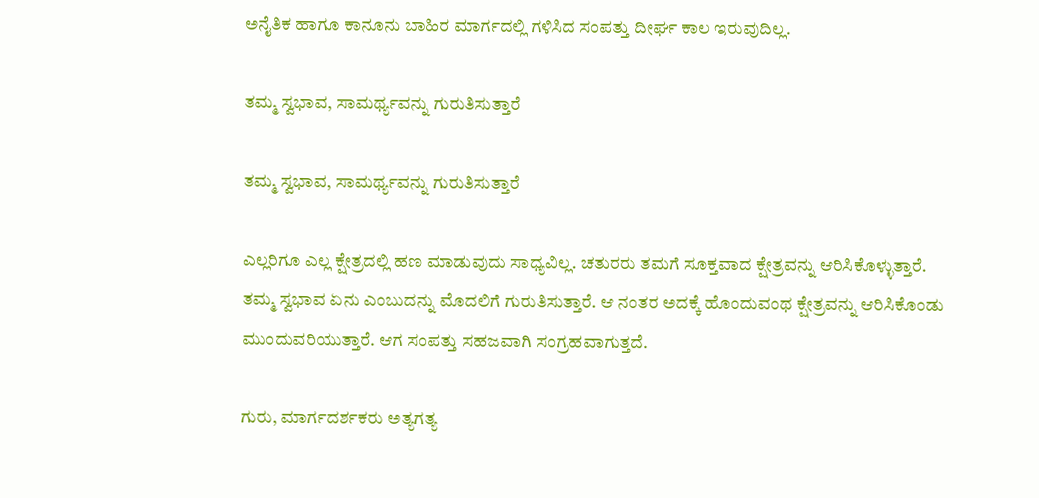ಅನೈತಿಕ ಹಾಗೂ ಕಾನೂನು ಬಾಹಿರ ಮಾರ್ಗದಲ್ಲಿ ಗಳಿಸಿದ ಸಂಪತ್ತು ದೀರ್ಘ ಕಾಲ ಇರುವುದಿಲ್ಲ.

ತಮ್ಮ ಸ್ವಭಾವ, ಸಾಮರ್ಥ್ಯವನ್ನು ಗುರುತಿಸುತ್ತಾರೆ

ತಮ್ಮ ಸ್ವಭಾವ, ಸಾಮರ್ಥ್ಯವನ್ನು ಗುರುತಿಸುತ್ತಾರೆ

ಎಲ್ಲರಿಗೂ ಎಲ್ಲ ಕ್ಷೇತ್ರದಲ್ಲಿ ಹಣ ಮಾಡುವುದು ಸಾಧ್ಯವಿಲ್ಲ. ಚತುರರು ತಮಗೆ ಸೂಕ್ತವಾದ ಕ್ಷೇತ್ರವನ್ನು ಆರಿಸಿಕೊಳ್ಳುತ್ತಾರೆ. ತಮ್ಮ ಸ್ವಭಾವ ಏನು ಎಂಬುದನ್ನು ಮೊದಲಿಗೆ ಗುರುತಿಸುತ್ತಾರೆ. ಆ ನಂತರ ಅದಕ್ಕೆ ಹೊಂದುವಂಥ ಕ್ಷೇತ್ರವನ್ನು ಆರಿಸಿಕೊಂಡು ಮುಂದುವರಿಯುತ್ತಾರೆ. ಆಗ ಸಂಪತ್ತು ಸಹಜವಾಗಿ ಸಂಗ್ರಹವಾಗುತ್ತದೆ.

ಗುರು, ಮಾರ್ಗದರ್ಶಕರು ಅತ್ಯಗತ್ಯ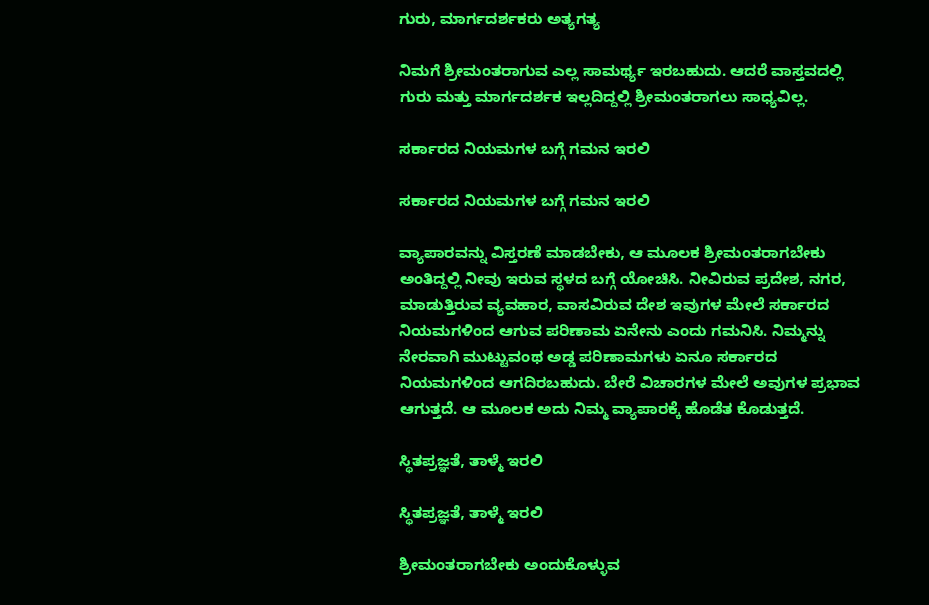ಗುರು, ಮಾರ್ಗದರ್ಶಕರು ಅತ್ಯಗತ್ಯ

ನಿಮಗೆ ಶ್ರೀಮಂತರಾಗುವ ಎಲ್ಲ ಸಾಮರ್ಥ್ಯ ಇರಬಹುದು. ಆದರೆ ವಾಸ್ತವದಲ್ಲಿ ಗುರು ಮತ್ತು ಮಾರ್ಗದರ್ಶಕ ಇಲ್ಲದಿದ್ದಲ್ಲಿ ಶ್ರೀಮಂತರಾಗಲು ಸಾಧ್ಯವಿಲ್ಲ.

ಸರ್ಕಾರದ ನಿಯಮಗಳ ಬಗ್ಗೆ ಗಮನ ಇರಲಿ

ಸರ್ಕಾರದ ನಿಯಮಗಳ ಬಗ್ಗೆ ಗಮನ ಇರಲಿ

ವ್ಯಾಪಾರವನ್ನು ವಿಸ್ತರಣೆ ಮಾಡಬೇಕು, ಆ ಮೂಲಕ ಶ್ರೀಮಂತರಾಗಬೇಕು ಅಂತಿದ್ದಲ್ಲಿ ನೀವು ಇರುವ ಸ್ಥಳದ ಬಗ್ಗೆ ಯೋಚಿಸಿ. ನೀವಿರುವ ಪ್ರದೇಶ, ನಗರ, ಮಾಡುತ್ತಿರುವ ವ್ಯವಹಾರ, ವಾಸವಿರುವ ದೇಶ ಇವುಗಳ ಮೇಲೆ ಸರ್ಕಾರದ ನಿಯಮಗಳಿಂದ ಆಗುವ ಪರಿಣಾಮ ಏನೇನು ಎಂದು ಗಮನಿಸಿ. ನಿಮ್ಮನ್ನು ನೇರವಾಗಿ ಮುಟ್ಟುವಂಥ ಅಡ್ಡ ಪರಿಣಾಮಗಳು ಏನೂ ಸರ್ಕಾರದ ನಿಯಮಗಳಿಂದ ಆಗದಿರಬಹುದು. ಬೇರೆ ವಿಚಾರಗಳ ಮೇಲೆ ಅವುಗಳ ಪ್ರಭಾವ ಆಗುತ್ತದೆ. ಆ ಮೂಲಕ ಅದು ನಿಮ್ಮ ವ್ಯಾಪಾರಕ್ಕೆ ಹೊಡೆತ ಕೊಡುತ್ತದೆ.

ಸ್ಥಿತಪ್ರಜ್ಞತೆ, ತಾಳ್ಮೆ ಇರಲಿ

ಸ್ಥಿತಪ್ರಜ್ಞತೆ, ತಾಳ್ಮೆ ಇರಲಿ

ಶ್ರೀಮಂತರಾಗಬೇಕು ಅಂದುಕೊಳ್ಳುವ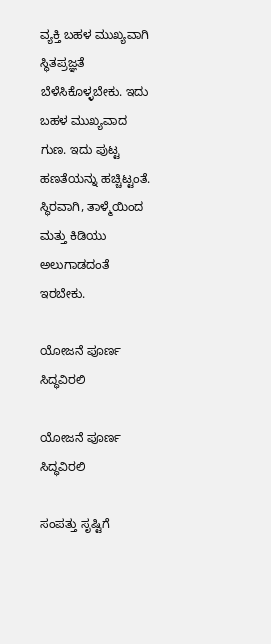ವ್ಯಕ್ತಿ ಬಹಳ ಮುಖ್ಯವಾಗಿ ಸ್ಥಿತಪ್ರಜ್ಞತೆ ಬೆಳೆಸಿಕೊಳ್ಳಬೇಕು. ಇದು ಬಹಳ ಮುಖ್ಯವಾದ ಗುಣ. ಇದು ಪುಟ್ಟ ಹಣತೆಯನ್ನು ಹಚ್ಚಿಟ್ಟಂತೆ. ಸ್ಥಿರವಾಗಿ, ತಾಳ್ಮೆಯಿಂದ ಮತ್ತು ಕಿಡಿಯು ಅಲುಗಾಡದಂತೆ ಇರಬೇಕು.

ಯೋಜನೆ ಪೂರ್ಣ ಸಿದ್ಧವಿರಲಿ

ಯೋಜನೆ ಪೂರ್ಣ ಸಿದ್ಧವಿರಲಿ

ಸಂಪತ್ತು ಸೃಷ್ಟಿಗೆ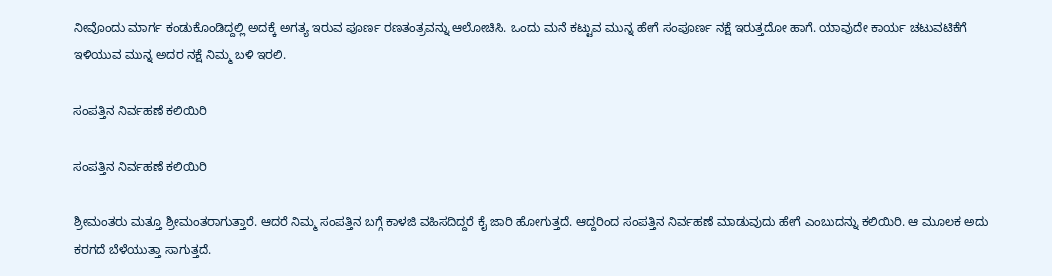ನೀವೊಂದು ಮಾರ್ಗ ಕಂಡುಕೊಂಡಿದ್ದಲ್ಲಿ ಅದಕ್ಕೆ ಅಗತ್ಯ ಇರುವ ಪೂರ್ಣ ರಣತಂತ್ರವನ್ನು ಆಲೋಚಿಸಿ. ಒಂದು ಮನೆ ಕಟ್ಟುವ ಮುನ್ನ ಹೇಗೆ ಸಂಪೂರ್ಣ ನಕ್ಷೆ ಇರುತ್ತದೋ ಹಾಗೆ. ಯಾವುದೇ ಕಾರ್ಯ ಚಟುವಟಿಕೆಗೆ ಇಳಿಯುವ ಮುನ್ನ ಅದರ ನಕ್ಷೆ ನಿಮ್ಮ ಬಳಿ ಇರಲಿ.

ಸಂಪತ್ತಿನ ನಿರ್ವಹಣೆ ಕಲಿಯಿರಿ

ಸಂಪತ್ತಿನ ನಿರ್ವಹಣೆ ಕಲಿಯಿರಿ

ಶ್ರೀಮಂತರು ಮತ್ತೂ ಶ್ರೀಮಂತರಾಗುತ್ತಾರೆ. ಆದರೆ ನಿಮ್ಮ ಸಂಪತ್ತಿನ ಬಗ್ಗೆ ಕಾಳಜಿ ವಹಿಸದಿದ್ದರೆ ಕೈ ಜಾರಿ ಹೋಗುತ್ತದೆ. ಆದ್ದರಿಂದ ಸಂಪತ್ತಿನ ನಿರ್ವಹಣೆ ಮಾಡುವುದು ಹೇಗೆ ಎಂಬುದನ್ನು ಕಲಿಯಿರಿ. ಆ ಮೂಲಕ ಅದು ಕರಗದೆ ಬೆಳೆಯುತ್ತಾ ಸಾಗುತ್ತದೆ.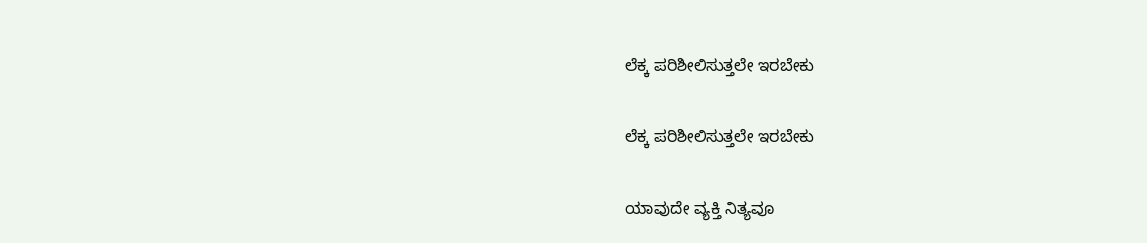ಲೆಕ್ಕ ಪರಿಶೀಲಿಸುತ್ತಲೇ ಇರಬೇಕು

ಲೆಕ್ಕ ಪರಿಶೀಲಿಸುತ್ತಲೇ ಇರಬೇಕು

ಯಾವುದೇ ವ್ಯಕ್ತಿ ನಿತ್ಯವೂ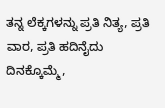ತನ್ನ ಲೆಕ್ಕಗಳನ್ನು ಪ್ರತಿ ನಿತ್ಯ, ಪ್ರತಿ ವಾರ, ಪ್ರತಿ ಹದಿನೈದು ದಿನಕ್ಕೊಮ್ಮೆ,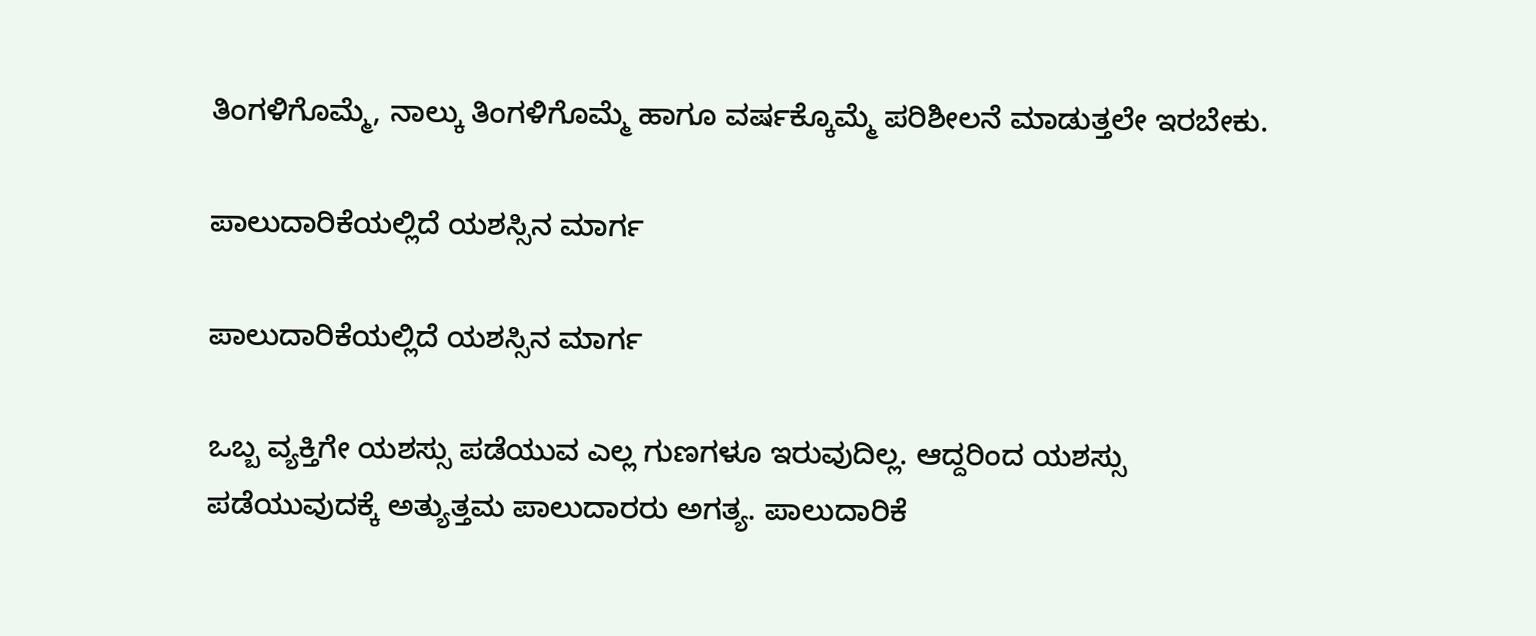ತಿಂಗಳಿಗೊಮ್ಮೆ, ನಾಲ್ಕು ತಿಂಗಳಿಗೊಮ್ಮೆ ಹಾಗೂ ವರ್ಷಕ್ಕೊಮ್ಮೆ ಪರಿಶೀಲನೆ ಮಾಡುತ್ತಲೇ ಇರಬೇಕು.

ಪಾಲುದಾರಿಕೆಯಲ್ಲಿದೆ ಯಶಸ್ಸಿನ ಮಾರ್ಗ

ಪಾಲುದಾರಿಕೆಯಲ್ಲಿದೆ ಯಶಸ್ಸಿನ ಮಾರ್ಗ

ಒಬ್ಬ ವ್ಯಕ್ತಿಗೇ ಯಶಸ್ಸು ಪಡೆಯುವ ಎಲ್ಲ ಗುಣಗಳೂ ಇರುವುದಿಲ್ಲ. ಆದ್ದರಿಂದ ಯಶಸ್ಸು ಪಡೆಯುವುದಕ್ಕೆ ಅತ್ಯುತ್ತಮ ಪಾಲುದಾರರು ಅಗತ್ಯ. ಪಾಲುದಾರಿಕೆ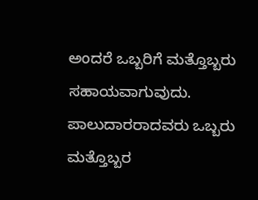ಅಂದರೆ ಒಬ್ಬರಿಗೆ ಮತ್ತೊಬ್ಬರು ಸಹಾಯವಾಗುವುದು. ಪಾಲುದಾರರಾದವರು ಒಬ್ಬರು ಮತ್ತೊಬ್ಬರ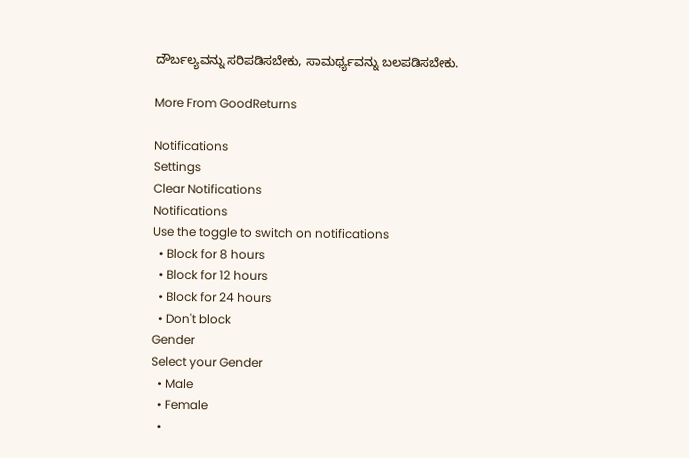ದೌರ್ಬಲ್ಯವನ್ನು ಸರಿಪಡಿಸಬೇಕು, ಸಾಮರ್ಥ್ಯವನ್ನು ಬಲಪಡಿಸಬೇಕು.

More From GoodReturns

Notifications
Settings
Clear Notifications
Notifications
Use the toggle to switch on notifications
  • Block for 8 hours
  • Block for 12 hours
  • Block for 24 hours
  • Don't block
Gender
Select your Gender
  • Male
  • Female
  •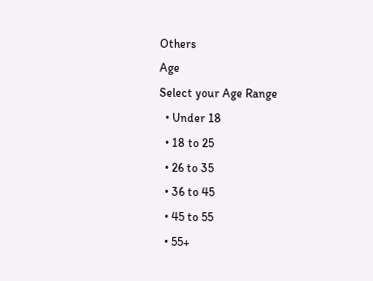Others
Age
Select your Age Range
  • Under 18
  • 18 to 25
  • 26 to 35
  • 36 to 45
  • 45 to 55
  • 55+